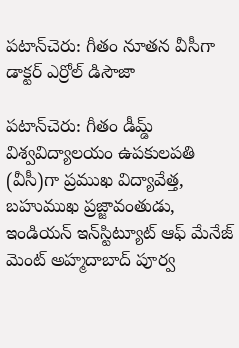పటాన్‌చెరు: గీతం నూతన వీసీగా డాక్టర్ ఎర్రోల్ డిసౌజా

పటాన్‌చెరు: గీతం డీమ్డ్ విశ్వవిద్యాలయం ఉపకులపతి (వీసీ)గా ప్రముఖ విద్యావేత్త, బహుముఖ ప్రజ్జావంతుడు, ఇండియన్ ఇన్‌స్టిట్యూట్ ఆఫ్ మేనేజ్ మెంట్ అహ్మదాబాద్ పూర్వ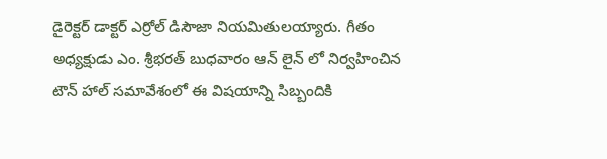డైరెక్టర్ డాక్టర్ ఎర్రోల్ డిసౌజా నియమితులయ్యారు. గీతం అధ్యక్షుడు ఎం. శ్రీభరత్ బుధవారం ఆన్ లైన్ లో నిర్వహించిన టౌన్ హాల్ సమావేశంలో ఈ విషయాన్ని సిబ్బందికి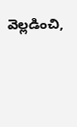వెల్లడించి,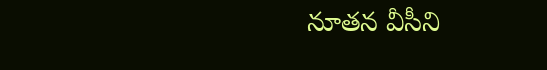నూతన వీసీని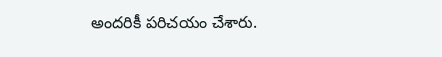అందరికీ పరిచయం చేశారు.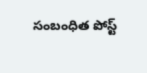సంబంధిత పోస్ట్